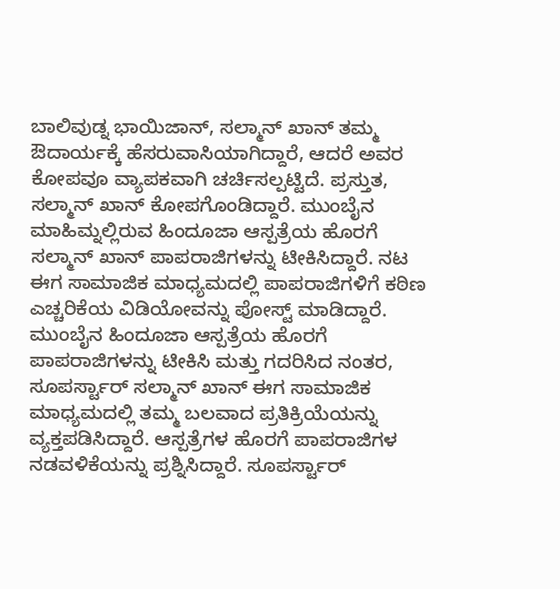ಬಾಲಿವುಡ್ನ ಭಾಯಿಜಾನ್, ಸಲ್ಮಾನ್ ಖಾನ್ ತಮ್ಮ ಔದಾರ್ಯಕ್ಕೆ ಹೆಸರುವಾಸಿಯಾಗಿದ್ದಾರೆ, ಆದರೆ ಅವರ ಕೋಪವೂ ವ್ಯಾಪಕವಾಗಿ ಚರ್ಚಿಸಲ್ಪಟ್ಟಿದೆ. ಪ್ರಸ್ತುತ, ಸಲ್ಮಾನ್ ಖಾನ್ ಕೋಪಗೊಂಡಿದ್ದಾರೆ. ಮುಂಬೈನ ಮಾಹಿಮ್ನಲ್ಲಿರುವ ಹಿಂದೂಜಾ ಆಸ್ಪತ್ರೆಯ ಹೊರಗೆ ಸಲ್ಮಾನ್ ಖಾನ್ ಪಾಪರಾಜಿಗಳನ್ನು ಟೀಕಿಸಿದ್ದಾರೆ. ನಟ ಈಗ ಸಾಮಾಜಿಕ ಮಾಧ್ಯಮದಲ್ಲಿ ಪಾಪರಾಜಿಗಳಿಗೆ ಕಠಿಣ ಎಚ್ಚರಿಕೆಯ ವಿಡಿಯೋವನ್ನು ಪೋಸ್ಟ್ ಮಾಡಿದ್ದಾರೆ.
ಮುಂಬೈನ ಹಿಂದೂಜಾ ಆಸ್ಪತ್ರೆಯ ಹೊರಗೆ ಪಾಪರಾಜಿಗಳನ್ನು ಟೀಕಿಸಿ ಮತ್ತು ಗದರಿಸಿದ ನಂತರ, ಸೂಪರ್ಸ್ಟಾರ್ ಸಲ್ಮಾನ್ ಖಾನ್ ಈಗ ಸಾಮಾಜಿಕ ಮಾಧ್ಯಮದಲ್ಲಿ ತಮ್ಮ ಬಲವಾದ ಪ್ರತಿಕ್ರಿಯೆಯನ್ನು ವ್ಯಕ್ತಪಡಿಸಿದ್ದಾರೆ. ಆಸ್ಪತ್ರೆಗಳ ಹೊರಗೆ ಪಾಪರಾಜಿಗಳ ನಡವಳಿಕೆಯನ್ನು ಪ್ರಶ್ನಿಸಿದ್ದಾರೆ. ಸೂಪರ್ಸ್ಟಾರ್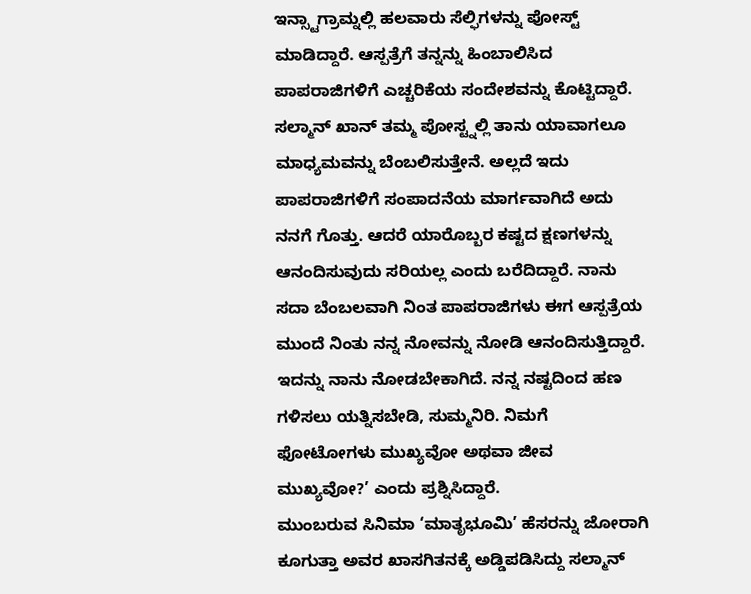ಇನ್ಸ್ಟಾಗ್ರಾಮ್ನಲ್ಲಿ ಹಲವಾರು ಸೆಲ್ಫಿಗಳನ್ನು ಪೋಸ್ಟ್ ಮಾಡಿದ್ದಾರೆ. ಆಸ್ಪತ್ರೆಗೆ ತನ್ನನ್ನು ಹಿಂಬಾಲಿಸಿದ ಪಾಪರಾಜಿಗಳಿಗೆ ಎಚ್ಚರಿಕೆಯ ಸಂದೇಶವನ್ನು ಕೊಟ್ಟಿದ್ದಾರೆ.
ಸಲ್ಮಾನ್ ಖಾನ್ ತಮ್ಮ ಪೋಸ್ಟ್ನಲ್ಲಿ ತಾನು ಯಾವಾಗಲೂ ಮಾಧ್ಯಮವನ್ನು ಬೆಂಬಲಿಸುತ್ತೇನೆ. ಅಲ್ಲದೆ ಇದು ಪಾಪರಾಜಿಗಳಿಗೆ ಸಂಪಾದನೆಯ ಮಾರ್ಗವಾಗಿದೆ ಅದು ನನಗೆ ಗೊತ್ತು. ಆದರೆ ಯಾರೊಬ್ಬರ ಕಷ್ಟದ ಕ್ಷಣಗಳನ್ನು ಆನಂದಿಸುವುದು ಸರಿಯಲ್ಲ ಎಂದು ಬರೆದಿದ್ದಾರೆ. ನಾನು ಸದಾ ಬೆಂಬಲವಾಗಿ ನಿಂತ ಪಾಪರಾಜಿಗಳು ಈಗ ಆಸ್ಪತ್ರೆಯ ಮುಂದೆ ನಿಂತು ನನ್ನ ನೋವನ್ನು ನೋಡಿ ಆನಂದಿಸುತ್ತಿದ್ದಾರೆ. ಇದನ್ನು ನಾನು ನೋಡಬೇಕಾಗಿದೆ. ನನ್ನ ನಷ್ಟದಿಂದ ಹಣ ಗಳಿಸಲು ಯತ್ನಿಸಬೇಡಿ, ಸುಮ್ಮನಿರಿ. ನಿಮಗೆ ಫೋಟೋಗಳು ಮುಖ್ಯವೋ ಅಥವಾ ಜೀವ ಮುಖ್ಯವೋ?’ ಎಂದು ಪ್ರಶ್ನಿಸಿದ್ದಾರೆ.
ಮುಂಬರುವ ಸಿನಿಮಾ ‘ಮಾತೃಭೂಮಿ’ ಹೆಸರನ್ನು ಜೋರಾಗಿ ಕೂಗುತ್ತಾ ಅವರ ಖಾಸಗಿತನಕ್ಕೆ ಅಡ್ಡಿಪಡಿಸಿದ್ದು ಸಲ್ಮಾನ್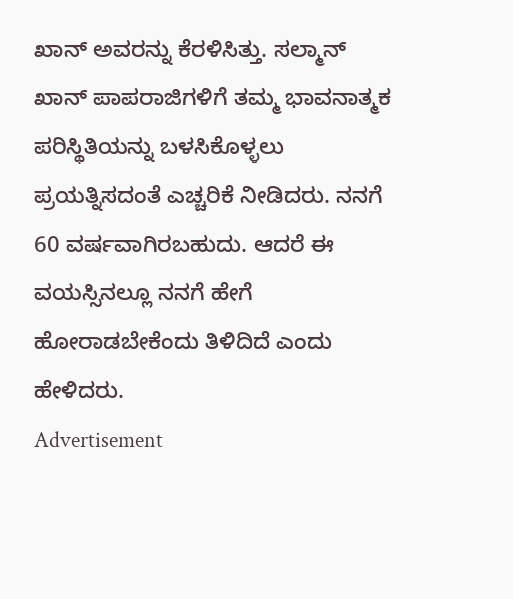ಖಾನ್ ಅವರನ್ನು ಕೆರಳಿಸಿತ್ತು. ಸಲ್ಮಾನ್ ಖಾನ್ ಪಾಪರಾಜಿಗಳಿಗೆ ತಮ್ಮ ಭಾವನಾತ್ಮಕ ಪರಿಸ್ಥಿತಿಯನ್ನು ಬಳಸಿಕೊಳ್ಳಲು ಪ್ರಯತ್ನಿಸದಂತೆ ಎಚ್ಚರಿಕೆ ನೀಡಿದರು. ನನಗೆ 60 ವರ್ಷವಾಗಿರಬಹುದು. ಆದರೆ ಈ ವಯಸ್ಸಿನಲ್ಲೂ ನನಗೆ ಹೇಗೆ ಹೋರಾಡಬೇಕೆಂದು ತಿಳಿದಿದೆ ಎಂದು ಹೇಳಿದರು.
Advertisement